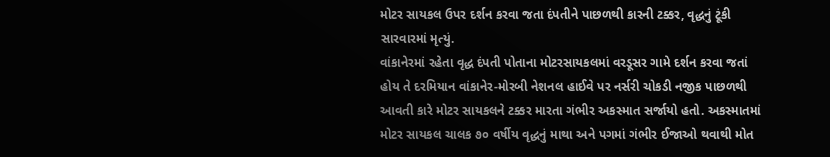મોટર સાયકલ ઉપર દર્શન કરવા જતા દંપતીને પાછળથી કારની ટક્કર, વૃદ્ધનું ટૂંકી સારવારમાં મૃત્યું.
વાંકાનેરમાં રહેતા વૃદ્ધ દંપતી પોતાના મોટરસાયકલમાં વરડૂસર ગામે દર્શન કરવા જતાં હોય તે દરમિયાન વાંકાનેર-મોરબી નેશનલ હાઈવે પર નર્સરી ચોકડી નજીક પાછળથી આવતી કારે મોટર સાયકલને ટક્કર મારતા ગંભીર અકસ્માત સર્જાયો હતો. અકસ્માતમાં મોટર સાયકલ ચાલક ૭૦ વર્ષીય વૃદ્ધનું માથા અને પગમાં ગંભીર ઈજાઓ થવાથી મોત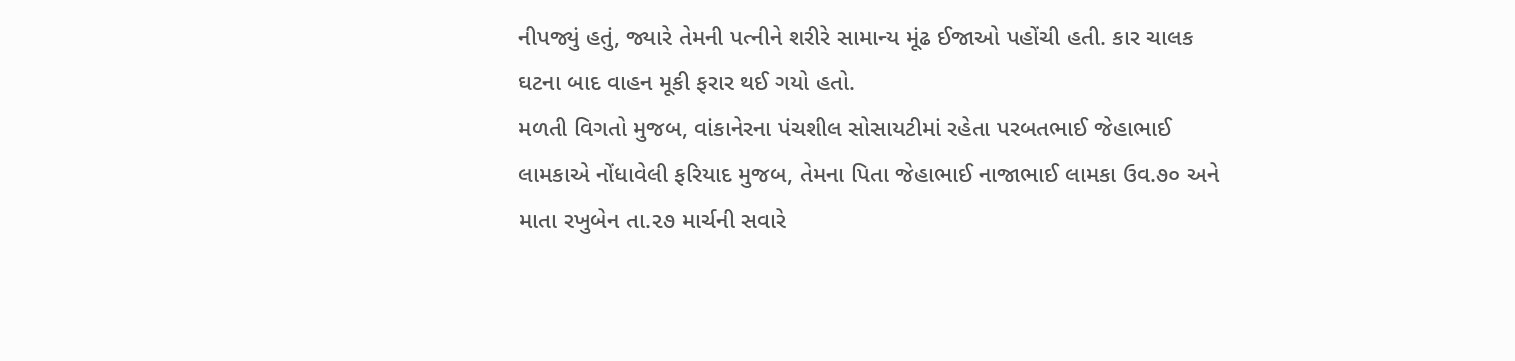નીપજ્યું હતું, જ્યારે તેમની પત્નીને શરીરે સામાન્ય મૂંઢ ઈજાઓ પહોંચી હતી. કાર ચાલક ઘટના બાદ વાહન મૂકી ફરાર થઈ ગયો હતો.
મળતી વિગતો મુજબ, વાંકાનેરના પંચશીલ સોસાયટીમાં રહેતા પરબતભાઈ જેહાભાઈ લામકાએ નોંધાવેલી ફરિયાદ મુજબ, તેમના પિતા જેહાભાઈ નાજાભાઈ લામકા ઉવ.૭૦ અને માતા રખુબેન તા.૨૭ માર્ચની સવારે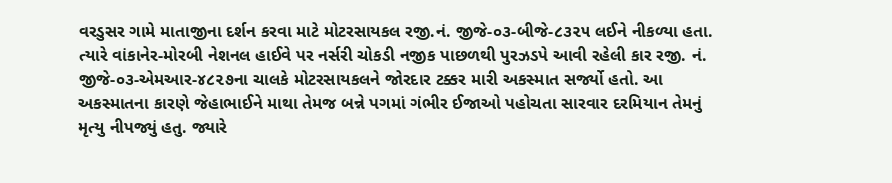વરડુસર ગામે માતાજીના દર્શન કરવા માટે મોટરસાયકલ રજી.નં. જીજે-૦૩-બીજે-૮૩૨૫ લઈને નીકળ્યા હતા. ત્યારે વાંકાનેર-મોરબી નેશનલ હાઈવે પર નર્સરી ચોકડી નજીક પાછળથી પુરઝડપે આવી રહેલી કાર રજી. નં. જીજે-૦૩-એમઆર-૪૮૨૭ના ચાલકે મોટરસાયકલને જોરદાર ટક્કર મારી અકસ્માત સર્જ્યો હતો. આ અકસ્માતના કારણે જેહાભાઈને માથા તેમજ બન્ને પગમાં ગંભીર ઈજાઓ પહોચતા સારવાર દરમિયાન તેમનું મૃત્યુ નીપજ્યું હતુ. જ્યારે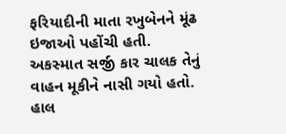ફરિયાદીની માતા રખુબેનને મૂંઢ ઇજાઓ પહોંચી હતી. અકસ્માત સર્જી કાર ચાલક તેનું વાહન મૂકીને નાસી ગયો હતો. હાલ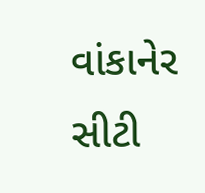વાંકાનેર સીટી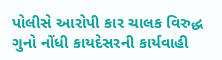પોલીસે આરોપી કાર ચાલક વિરુદ્ધ ગુનો નોંધી કાયદેસરની કાર્યવાહી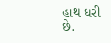હાથ ધરી છે.